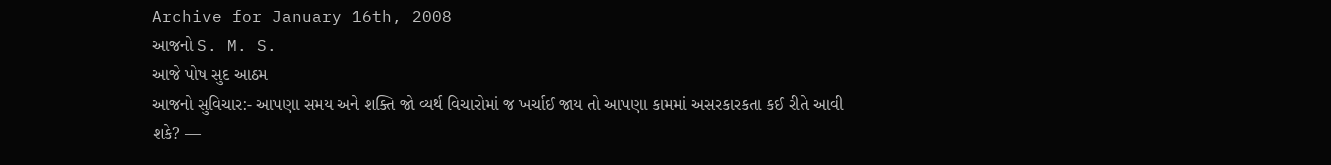Archive for January 16th, 2008
આજનો S. M. S.
આજે પોષ સુદ આઠમ
આજનો સુવિચાર:- આપણા સમય અને શક્તિ જો વ્યર્થ વિચારોમાં જ ખર્ચાઈ જાય તો આપણા કામમાં અસરકારકતા કઈ રીતે આવી શકે? —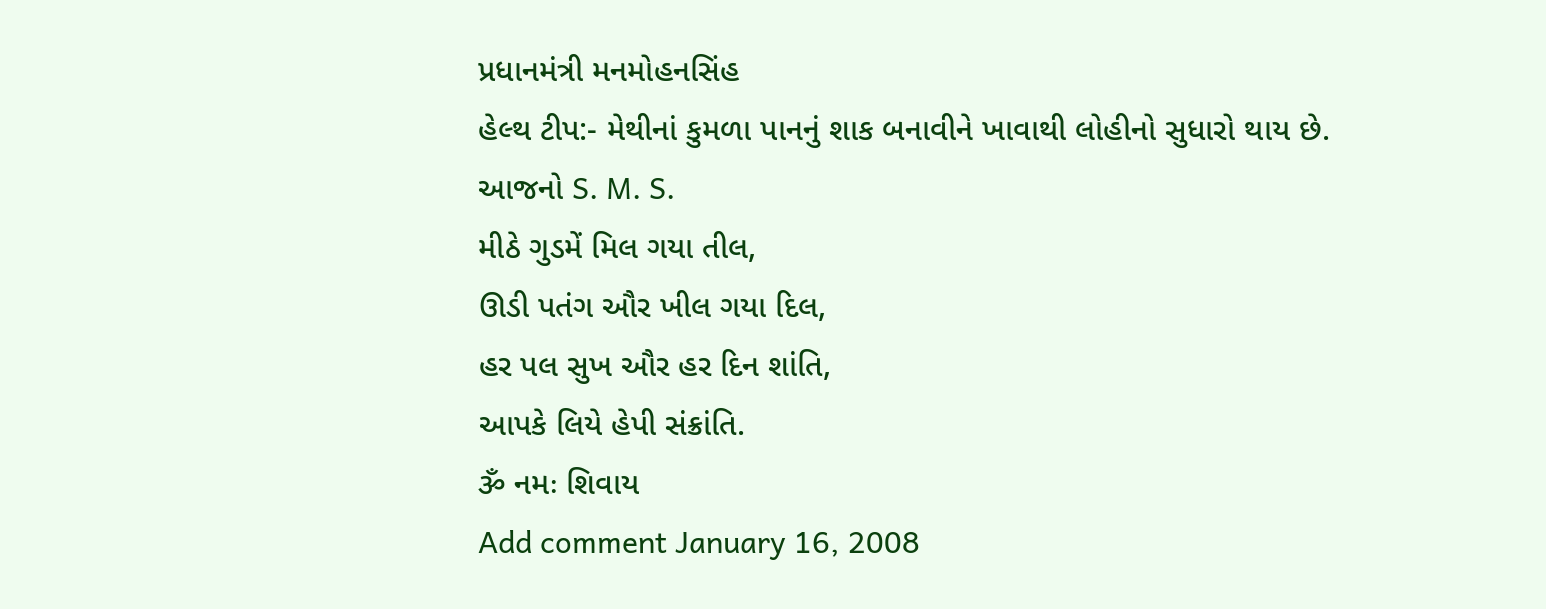પ્રધાનમંત્રી મનમોહનસિંહ
હેલ્થ ટીપ:- મેથીનાં કુમળા પાનનું શાક બનાવીને ખાવાથી લોહીનો સુધારો થાય છે.
આજનો S. M. S.
મીઠે ગુડમેં મિલ ગયા તીલ,
ઊડી પતંગ ઔર ખીલ ગયા દિલ,
હર પલ સુખ ઔર હર દિન શાંતિ,
આપકે લિયે હેપી સંક્રાંતિ.
ૐ નમઃ શિવાય
Add comment January 16, 2008